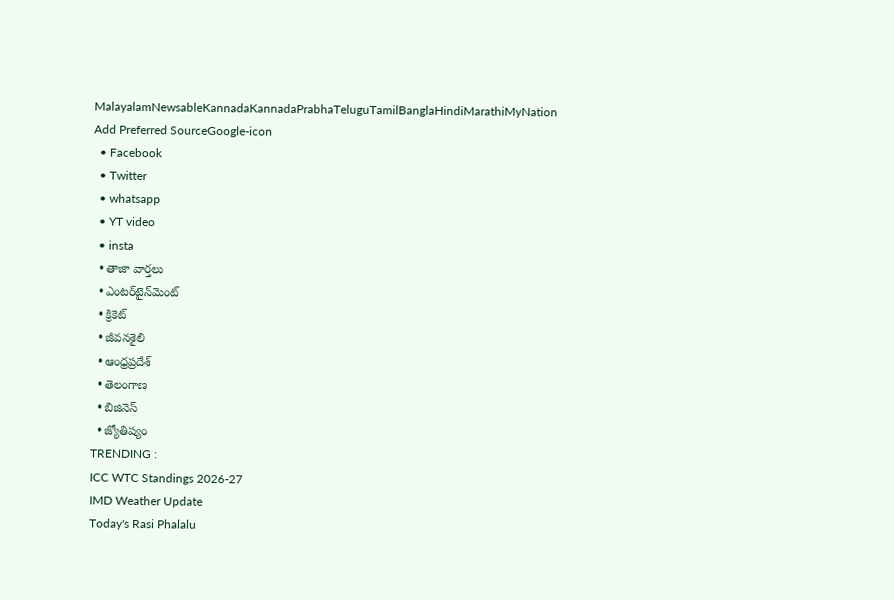MalayalamNewsableKannadaKannadaPrabhaTeluguTamilBanglaHindiMarathiMyNation
Add Preferred SourceGoogle-icon
  • Facebook
  • Twitter
  • whatsapp
  • YT video
  • insta
  • తాజా వార్తలు
  • ఎంటర్‌టైన్‌మెంట్
  • క్రికెట్
  • జీవనశైలి
  • ఆంధ్రప్రదేశ్
  • తెలంగాణ
  • బిజినెస్
  • జ్యోతిష్యం
TRENDING :
ICC WTC Standings 2026-27
IMD Weather Update
Today's Rasi Phalalu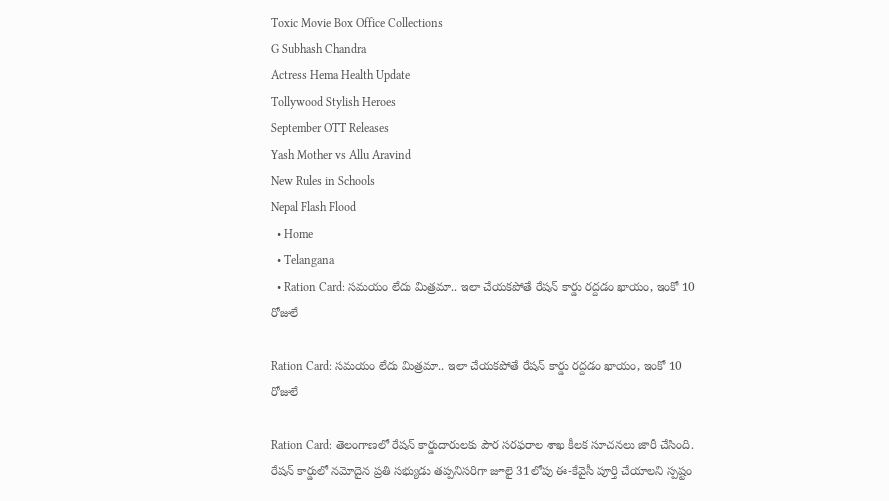Toxic Movie Box Office Collections
G Subhash Chandra
Actress Hema Health Update
Tollywood Stylish Heroes
September OTT Releases
Yash Mother vs Allu Aravind
New Rules in Schools
Nepal Flash Flood
  • Home
  • Telangana
  • Ration Card: స‌మ‌యం లేదు మిత్ర‌మా.. ఇలా చేయ‌క‌పోతే రేష‌న్ కార్డు ర‌ద్దడం ఖాయం, ఇంకో 10 రోజులే

Ration Card: స‌మ‌యం లేదు మిత్ర‌మా.. ఇలా చేయ‌క‌పోతే రేష‌న్ కార్డు ర‌ద్దడం ఖాయం, ఇంకో 10 రోజులే

Ration Card: తెలంగాణలో రేషన్ కార్డుదారులకు పౌర సరఫరాల శాఖ కీలక సూచనలు జారీ చేసింది. రేషన్ కార్డులో నమోదైన ప్రతి సభ్యుడు తప్పనిసరిగా జూలై 31లోపు ఈ-కేవైసీ పూర్తి చేయాలని స్పష్టం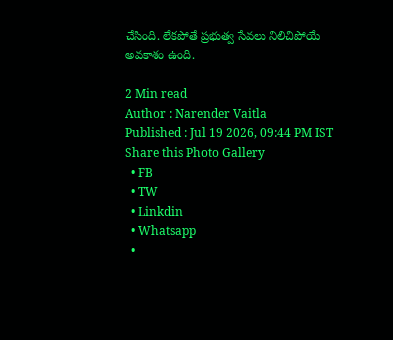చేసింది. లేక‌పోతే ప్రభుత్వ సేవలు నిలిచిపోయే అవకాశం ఉంది.

2 Min read
Author : Narender Vaitla
Published : Jul 19 2026, 09:44 PM IST
Share this Photo Gallery
  • FB
  • TW
  • Linkdin
  • Whatsapp
  •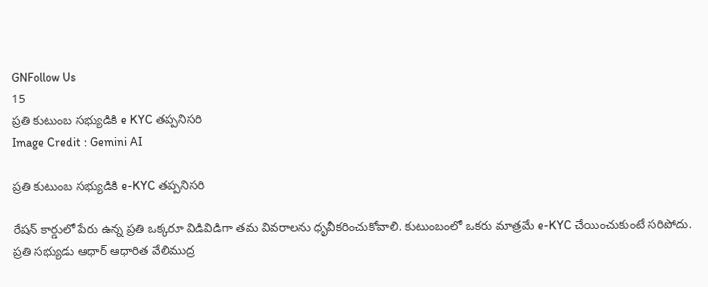GNFollow Us
15
ప్రతి కుటుంబ సభ్యుడికి e KYC తప్పనిసరి
Image Credit : Gemini AI

ప్రతి కుటుంబ సభ్యుడికి e-KYC తప్పనిసరి

రేషన్ కార్డులో పేరు ఉన్న ప్రతి ఒక్కరూ విడివిడిగా తమ వివరాలను ధృవీకరించుకోవాలి. కుటుంబంలో ఒకరు మాత్రమే e-KYC చేయించుకుంటే సరిపోదు. ప్రతి సభ్యుడు ఆధార్ ఆధారిత వేలిముద్ర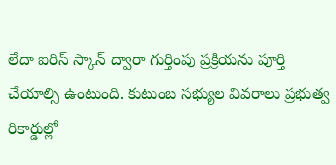లేదా ఐరిస్ స్కాన్ ద్వారా గుర్తింపు ప్రక్రియను పూర్తి చేయాల్సి ఉంటుంది. కుటుంబ సభ్యుల వివరాలు ప్రభుత్వ రికార్డుల్లో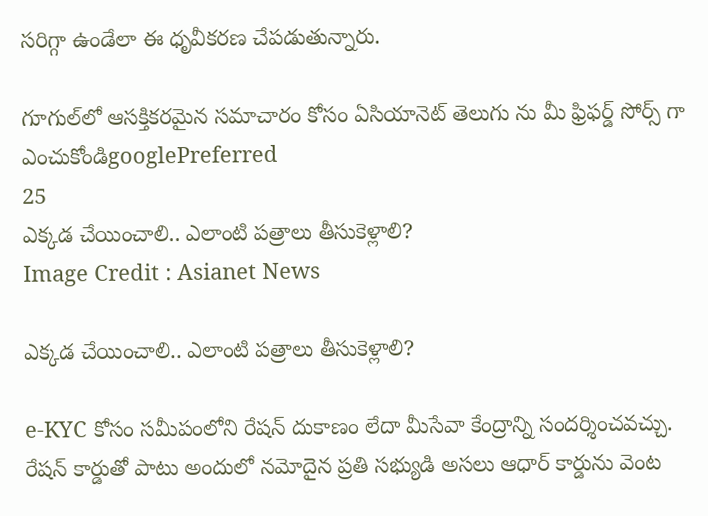సరిగ్గా ఉండేలా ఈ ధృవీకరణ చేపడుతున్నారు.

గూగుల్‌లో ఆసక్తికరమైన సమాచారం కోసం ఏసియానెట్ తెలుగు ను మీ ఫ్రిఫర్డ్ సోర్స్ గా ఎంచుకోండిgooglePreferred
25
ఎక్కడ చేయించాలి.. ఎలాంటి పత్రాలు తీసుకెళ్లాలి?
Image Credit : Asianet News

ఎక్కడ చేయించాలి.. ఎలాంటి పత్రాలు తీసుకెళ్లాలి?

e-KYC కోసం సమీపంలోని రేషన్ దుకాణం లేదా మీసేవా కేంద్రాన్ని సందర్శించవచ్చు. రేషన్ కార్డుతో పాటు అందులో నమోదైన ప్రతి సభ్యుడి అసలు ఆధార్ కార్డును వెంట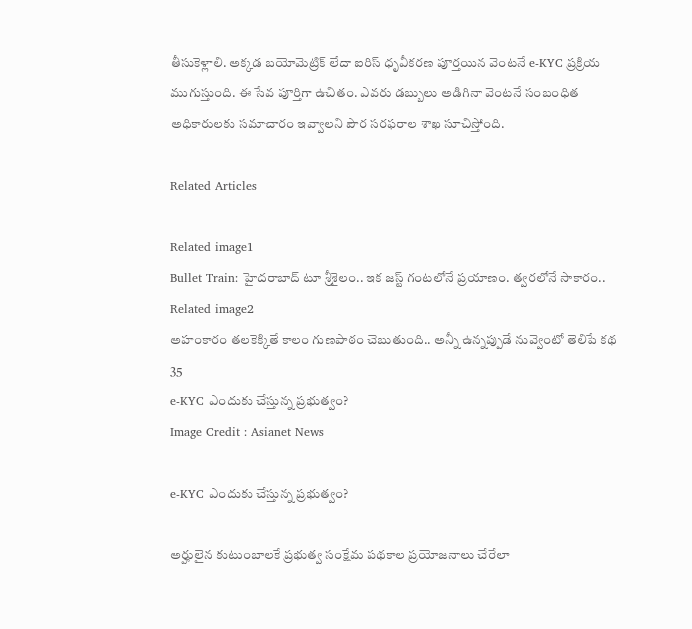తీసుకెళ్లాలి. అక్కడ బయోమెట్రిక్ లేదా ఐరిస్ ధృవీకరణ పూర్తయిన వెంటనే e-KYC ప్రక్రియ ముగుస్తుంది. ఈ సేవ పూర్తిగా ఉచితం. ఎవరు డబ్బులు అడిగినా వెంటనే సంబంధిత అధికారులకు సమాచారం ఇవ్వాలని పౌర సరఫరాల శాఖ సూచిస్తోంది.

Related Articles

Related image1
Bullet Train: హైదరాబాద్ టూ శ్రీశైలం.. ఇక జస్ట్ గంటలోనే ప్రయాణం. త్వరలోనే సాకారం..
Related image2
అహంకారం త‌ల‌కెక్కితే కాలం గుణపాఠం చెబుతుంది.. అన్నీ ఉన్న‌ప్పుడే నువ్వెంటో తెలిపే క‌థ
35
e-KYC ఎందుకు చేస్తున్న ప్రభుత్వం?
Image Credit : Asianet News

e-KYC ఎందుకు చేస్తున్న ప్రభుత్వం?

అర్హులైన కుటుంబాలకే ప్రభుత్వ సంక్షేమ పథకాల ప్రయోజనాలు చేరేలా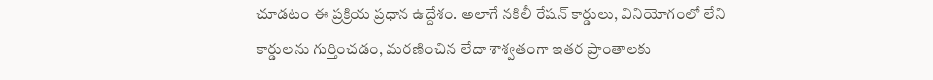చూడటం ఈ ప్రక్రియ ప్రధాన ఉద్దేశం. అలాగే నకిలీ రేషన్ కార్డులు, వినియోగంలో లేని కార్డులను గుర్తించడం, మరణించిన లేదా శాశ్వతంగా ఇతర ప్రాంతాలకు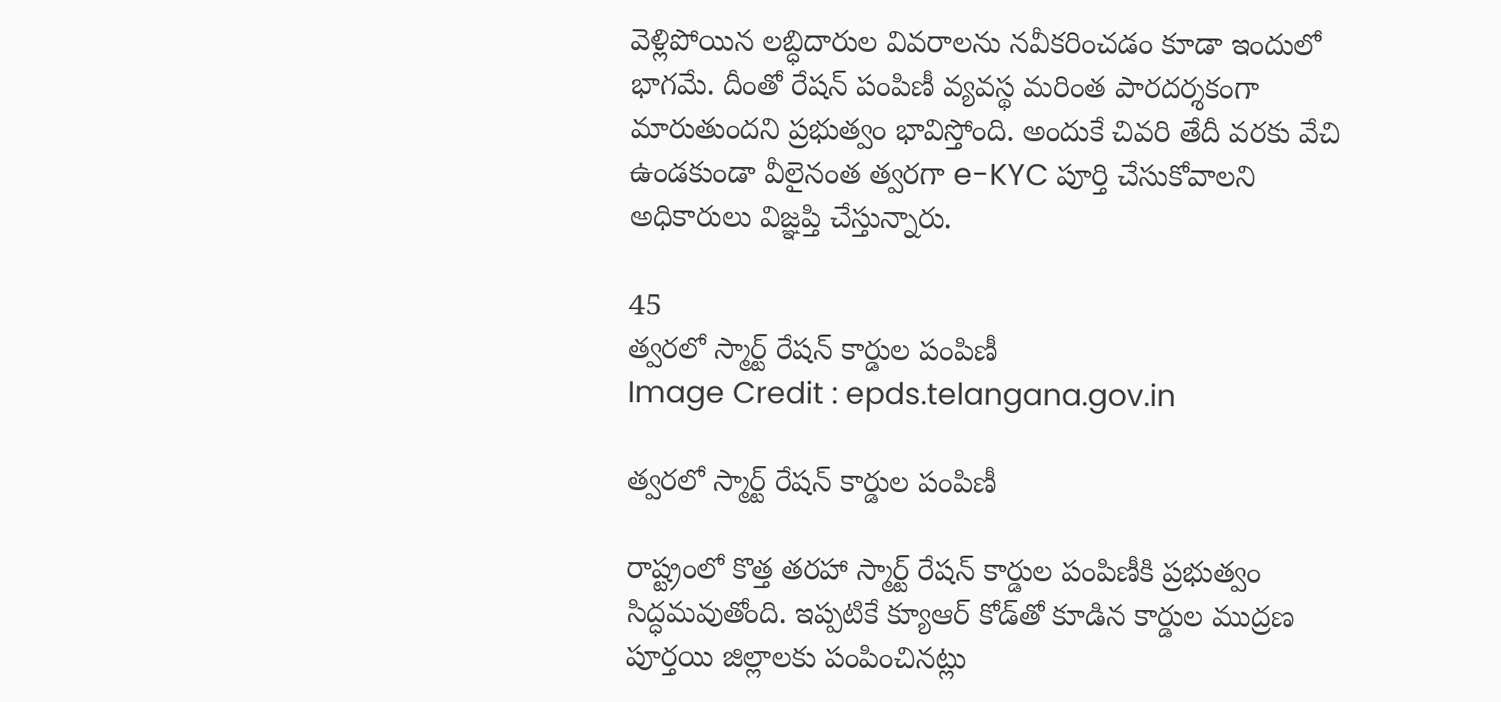వెళ్లిపోయిన లబ్ధిదారుల వివరాలను నవీకరించడం కూడా ఇందులో భాగమే. దీంతో రేషన్ పంపిణీ వ్యవస్థ మరింత పారదర్శకంగా మారుతుందని ప్రభుత్వం భావిస్తోంది. అందుకే చివరి తేదీ వరకు వేచి ఉండకుండా వీలైనంత త్వరగా e-KYC పూర్తి చేసుకోవాలని అధికారులు విజ్ఞప్తి చేస్తున్నారు.

45
త్వరలో స్మార్ట్ రేషన్ కార్డుల పంపిణీ
Image Credit : epds.telangana.gov.in

త్వరలో స్మార్ట్ రేషన్ కార్డుల పంపిణీ

రాష్ట్రంలో కొత్త తరహా స్మార్ట్ రేషన్ కార్డుల పంపిణీకి ప్రభుత్వం సిద్ధమవుతోంది. ఇప్పటికే క్యూఆర్ కోడ్‌తో కూడిన కార్డుల ముద్రణ పూర్తయి జిల్లాలకు పంపించినట్లు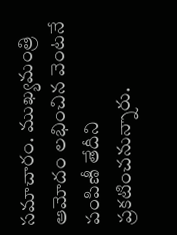సమాచారం. ముఖ్యమంత్రి ఆమోదం లభించిన వెంటనే పంపిణీ తేదీని ప్రకటించనున్నారు.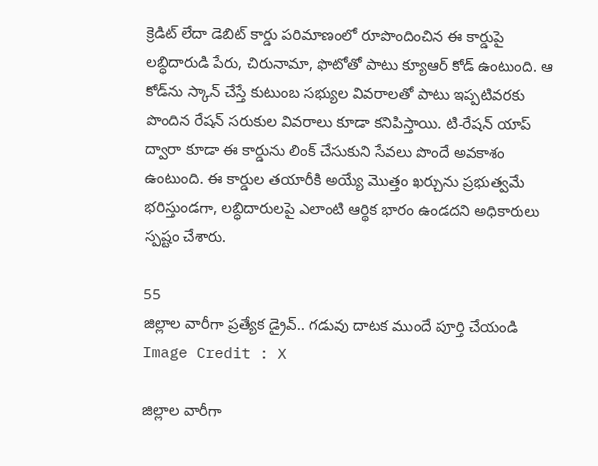క్రెడిట్ లేదా డెబిట్ కార్డు పరిమాణంలో రూపొందించిన ఈ కార్డుపై లబ్ధిదారుడి పేరు, చిరునామా, ఫొటోతో పాటు క్యూఆర్ కోడ్ ఉంటుంది. ఆ కోడ్‌ను స్కాన్ చేస్తే కుటుంబ సభ్యుల వివరాలతో పాటు ఇప్పటివరకు పొందిన రేషన్ సరుకుల వివరాలు కూడా కనిపిస్తాయి. టి-రేషన్ యాప్ ద్వారా కూడా ఈ కార్డును లింక్ చేసుకుని సేవలు పొందే అవకాశం ఉంటుంది. ఈ కార్డుల తయారీకి అయ్యే మొత్తం ఖర్చును ప్రభుత్వమే భరిస్తుండగా, లబ్ధిదారులపై ఎలాంటి ఆర్థిక భారం ఉండదని అధికారులు స్పష్టం చేశారు.

55
జిల్లాల వారీగా ప్రత్యేక డ్రైవ్.. గడువు దాటక ముందే పూర్తి చేయండి
Image Credit : X

జిల్లాల వారీగా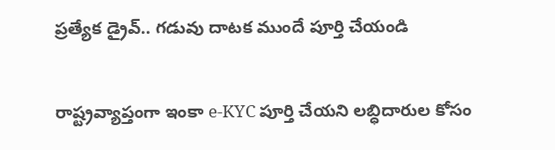ప్రత్యేక డ్రైవ్.. గడువు దాటక ముందే పూర్తి చేయండి

రాష్ట్రవ్యాప్తంగా ఇంకా e-KYC పూర్తి చేయని లబ్ధిదారుల కోసం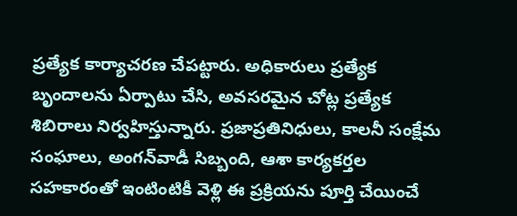ప్రత్యేక కార్యాచరణ చేపట్టారు. అధికారులు ప్రత్యేక బృందాలను ఏర్పాటు చేసి, అవసరమైన చోట్ల ప్రత్యేక శిబిరాలు నిర్వహిస్తున్నారు. ప్రజాప్రతినిధులు, కాలనీ సంక్షేమ సంఘాలు, అంగన్‌వాడీ సిబ్బంది, ఆశా కార్యకర్తల సహకారంతో ఇంటింటికీ వెళ్లి ఈ ప్రక్రియను పూర్తి చేయించే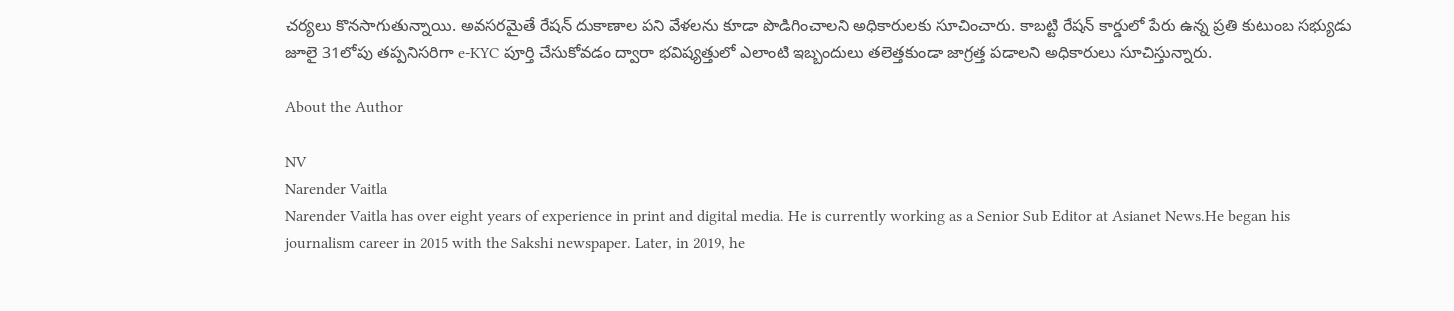చర్యలు కొనసాగుతున్నాయి. అవసరమైతే రేషన్ దుకాణాల పని వేళలను కూడా పొడిగించాలని అధికారులకు సూచించారు. కాబట్టి రేషన్ కార్డులో పేరు ఉన్న ప్రతి కుటుంబ సభ్యుడు జూలై 31లోపు తప్పనిసరిగా e-KYC పూర్తి చేసుకోవడం ద్వారా భవిష్యత్తులో ఎలాంటి ఇబ్బందులు తలెత్తకుండా జాగ్రత్త పడాలని అధికారులు సూచిస్తున్నారు.

About the Author

NV
Narender Vaitla
Narender Vaitla has over eight years of experience in print and digital media. He is currently working as a Senior Sub Editor at Asianet News.He began his journalism career in 2015 with the Sakshi newspaper. Later, in 2019, he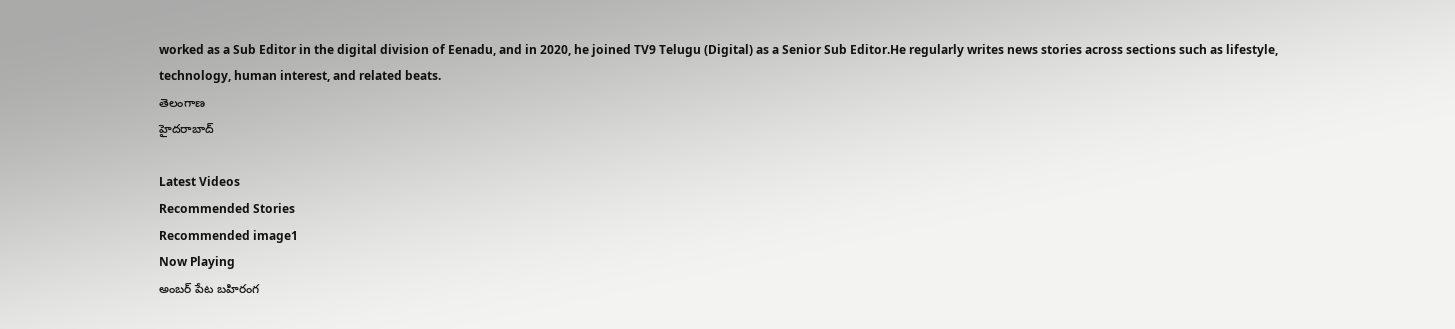worked as a Sub Editor in the digital division of Eenadu, and in 2020, he joined TV9 Telugu (Digital) as a Senior Sub Editor.He regularly writes news stories across sections such as lifestyle, technology, human interest, and related beats.
తెలంగాణ
హైదరాబాద్

Latest Videos
Recommended Stories
Recommended image1
Now Playing
అంబర్ పేట బహిరంగ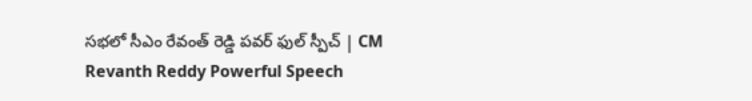సభలో సీఎం రేవంత్ రెడ్డి పవర్ ఫుల్ స్పీచ్ | CM Revanth Reddy Powerful Speech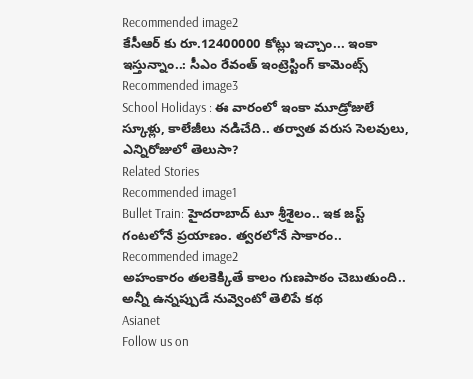Recommended image2
కేసీఆర్ కు రూ.12400000 కోట్లు ఇచ్చాం... ఇంకా ఇస్తున్నాం..: సీఎం రేవంత్ ఇంట్రెస్టింగ్ కామెంట్స్
Recommended image3
School Holidays : ఈ వారంలో ఇంకా మూడ్రోజులే స్కూళ్లు, కాలేజీలు నడిచేది.. తర్వాత వరుస సెలవులు, ఎన్నిరోజులో తెలుసా?
Related Stories
Recommended image1
Bullet Train: హైదరాబాద్ టూ శ్రీశైలం.. ఇక జస్ట్ గంటలోనే ప్రయాణం. త్వరలోనే సాకారం..
Recommended image2
అహంకారం త‌ల‌కెక్కితే కాలం గుణపాఠం చెబుతుంది.. అన్నీ ఉన్న‌ప్పుడే నువ్వెంటో తెలిపే క‌థ
Asianet
Follow us on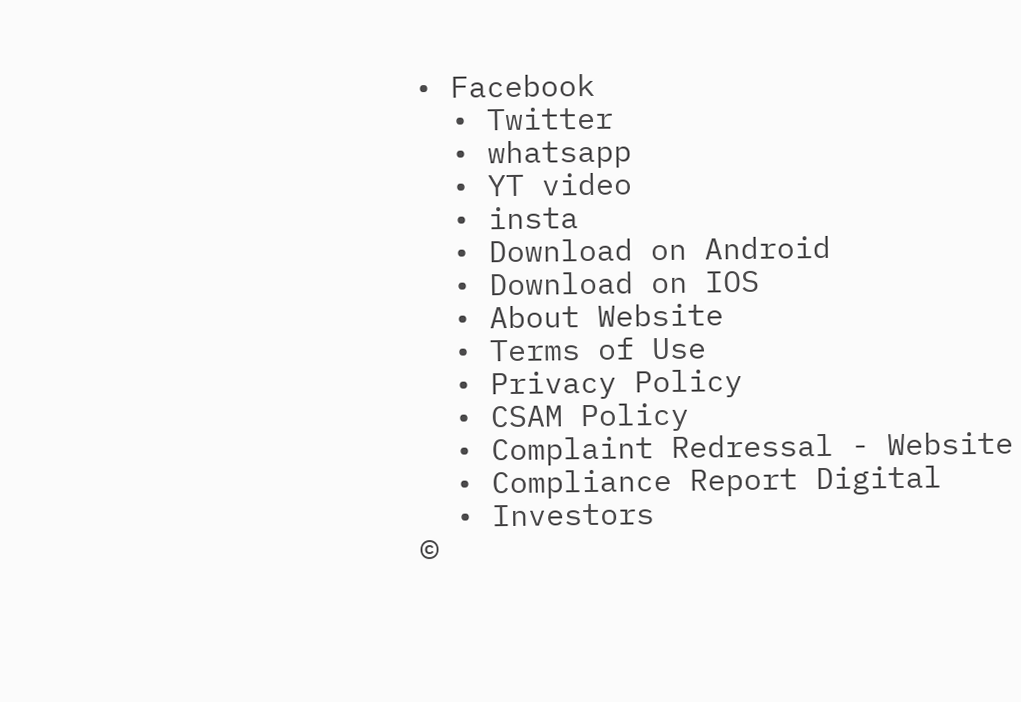• Facebook
  • Twitter
  • whatsapp
  • YT video
  • insta
  • Download on Android
  • Download on IOS
  • About Website
  • Terms of Use
  • Privacy Policy
  • CSAM Policy
  • Complaint Redressal - Website
  • Compliance Report Digital
  • Investors
©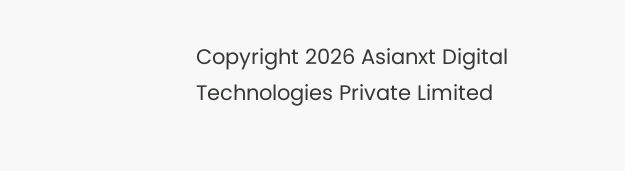Copyright 2026 Asianxt Digital Technologies Private Limited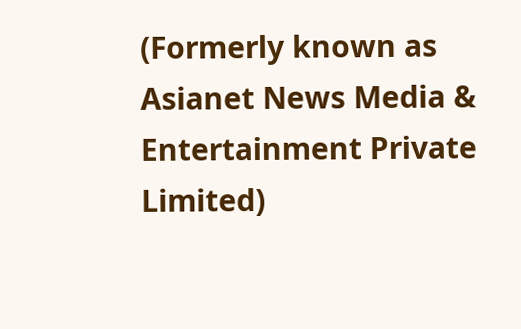(Formerly known as Asianet News Media & Entertainment Private Limited)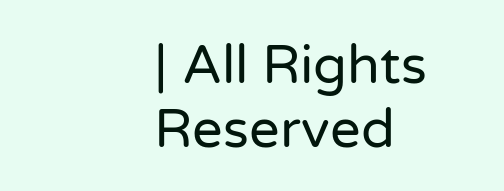| All Rights Reserved